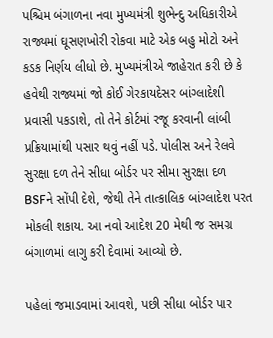પશ્ચિમ બંગાળના નવા મુખ્યમંત્રી શુભેન્દુ અધિકારીએ રાજ્યમાં ઘૂસણખોરી રોકવા માટે એક બહુ મોટો અને કડક નિર્ણય લીધો છે. મુખ્યમંત્રીએ જાહેરાત કરી છે કે હવેથી રાજ્યમાં જો કોઈ ગેરકાયદેસર બાંગ્લાદેશી પ્રવાસી પકડાશે, તો તેને કોર્ટમાં રજૂ કરવાની લાંબી પ્રક્રિયામાંથી પસાર થવું નહીં પડે. પોલીસ અને રેલવે સુરક્ષા દળ તેને સીધા બોર્ડર પર સીમા સુરક્ષા દળ BSFને સોંપી દેશે, જેથી તેને તાત્કાલિક બાંગ્લાદેશ પરત મોકલી શકાય. આ નવો આદેશ 20 મેથી જ સમગ્ર બંગાળમાં લાગુ કરી દેવામાં આવ્યો છે.

પહેલાં જમાડવામાં આવશે, પછી સીધા બોર્ડર પાર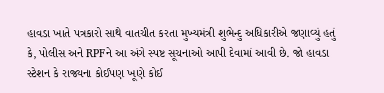હાવડા ખાતે પત્રકારો સાથે વાતચીત કરતા મુખ્યમંત્રી શુભેન્દુ અધિકારીએ જણાવ્યું હતું કે, પોલીસ અને RPFને આ અંગે સ્પષ્ટ સૂચનાઓ આપી દેવામાં આવી છે. જો હાવડા સ્ટેશન કે રાજ્યના કોઈપણ ખૂણે કોઈ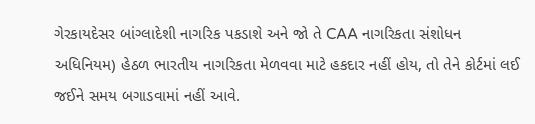ગેરકાયદેસર બાંગ્લાદેશી નાગરિક પકડાશે અને જો તે CAA નાગરિકતા સંશોધન અધિનિયમ) હેઠળ ભારતીય નાગરિકતા મેળવવા માટે હકદાર નહીં હોય, તો તેને કોર્ટમાં લઈ જઈને સમય બગાડવામાં નહીં આવે.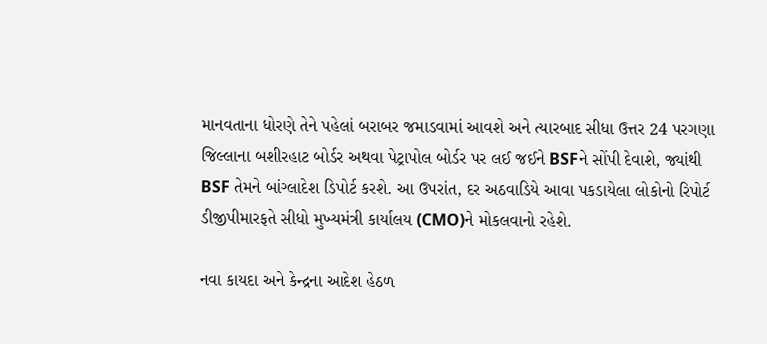માનવતાના ધોરણે તેને પહેલાં બરાબર જમાડવામાં આવશે અને ત્યારબાદ સીધા ઉત્તર 24 પરગણા જિલ્લાના બશીરહાટ બોર્ડર અથવા પેટ્રાપોલ બોર્ડર પર લઈ જઈને BSFને સોંપી દેવાશે, જ્યાંથી BSF તેમને બાંગ્લાદેશ ડિપોર્ટ કરશે. આ ઉપરાંત, દર અઠવાડિયે આવા પકડાયેલા લોકોનો રિપોર્ટ ડીજીપીમારફતે સીધો મુખ્યમંત્રી કાર્યાલય (CMO)ને મોકલવાનો રહેશે.

નવા કાયદા અને કેન્દ્રના આદેશ હેઠળ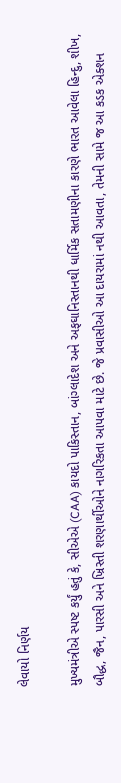લેવાયો નિર્ણય

મુખ્યમંત્રીએ સ્પષ્ટ કર્યું હતું કે, સીએએ (CAA) કાયદો પાકિસ્તાન, બાંગ્લાદેશ અને અફઘાનિસ્તાનથી ધાર્મિક સતામણીના કારણે ભારત આવેલા હિન્દુ, શીખ, બૌદ્ધ, જૈન, પારસી અને ખ્રિસ્તી શરણાર્થીઓને નાગરિકતા આપવા માટે છે. જે પ્રવાસીઓ આ દાયરામાં નથી આવતા, તેમની સામે જ આ કડક એક્શન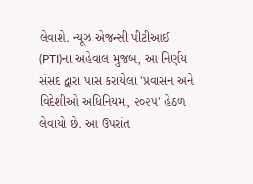લેવાશે. ન્યૂઝ એજન્સી પીટીઆઈ (PTI)ના અહેવાલ મુજબ, આ નિર્ણય સંસદ દ્વારા પાસ કરાયેલા 'પ્રવાસન અને વિદેશીઓ અધિનિયમ, ૨૦૨૫' હેઠળ લેવાયો છે. આ ઉપરાંત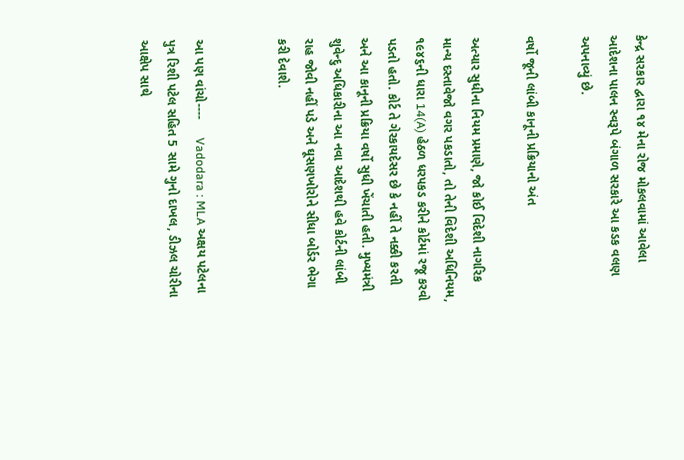કેન્દ્ર સરકાર દ્વારા ૧૪ મેના રોજ મોકલવામાં આવેલા આદેશના પાલન સ્વરૂપે બંગાળ સરકારે આ કડક વલણ અપનાવ્યું છે.

વર્ષો જૂની લાંબી કાનૂની પ્રક્રિયાનો અંત

અત્યાર સુધીના નિયમ પ્રમાણે, જો કોઈ વિદેશી નાગરિક માન્ય દસ્તાવેજો વગર પકડાતો, તો તેની વિદેશી અધિનિયમ, ૧૯૪૬ની ધારા 14(A) હેઠળ ધરપકડ કરીને કોર્ટમાં રજૂ કરવો પડતો હતો. કોર્ટ તે ગેરકાયદેસર છે કે નહીં તે નક્કી કરતી અને આ કાનૂની પ્રક્રિયા વર્ષો સુધી ખેંચાતી હતી. મુખ્યમંત્રી શુવેન્દુ અધિકારીના આ નવા આદેશથી હવે કોર્ટની લાંબી રાહ જોવી નહીં પડે અને ઘૂસણખોરોને સીધા બોર્ડર ભેગા કરી દેવાશે.


આ પણ વાંચો----     Vadodara : MLA અક્ષય પટેલના પુત્ર રિશી પટેલ સહિત 5 સામે ગુનો દાખલ, ડીઝલ ચોરીના આક્ષેપ સાથે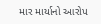માર માર્યાનો આરોપ